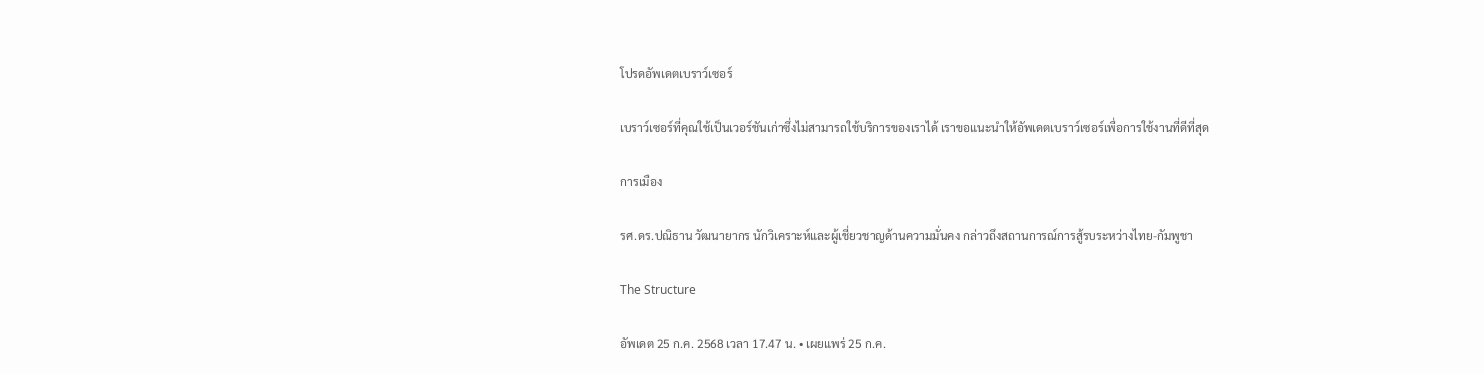โปรดอัพเดตเบราว์เซอร์

เบราว์เซอร์ที่คุณใช้เป็นเวอร์ชันเก่าซึ่งไม่สามารถใช้บริการของเราได้ เราขอแนะนำให้อัพเดตเบราว์เซอร์เพื่อการใช้งานที่ดีที่สุด

การเมือง

รศ.ดร.ปณิธาน วัฒนายากร นักวิเคราะห์และผู้เชี่ยวชาญด้านความมั่นคง กล่าวถึงสถานการณ์การสู้รบระหว่างไทย-กัมพูชา

The Structure

อัพเดต 25 ก.ค. 2568 เวลา 17.47 น. • เผยแพร่ 25 ก.ค.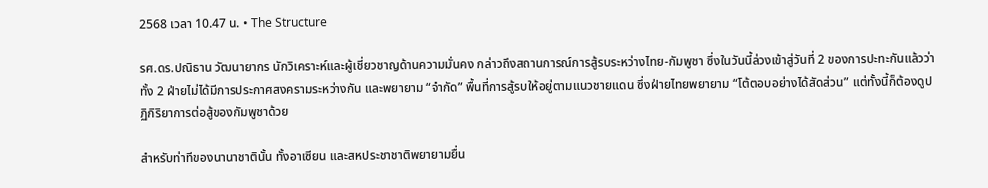2568 เวลา 10.47 น. • The Structure

รศ.ดร.ปณิธาน วัฒนายากร นักวิเคราะห์และผู้เชี่ยวชาญด้านความมั่นคง กล่าวถึงสถานการณ์การสู้รบระหว่างไทย-กัมพูชา ซึ่งในวันนี้ล่วงเข้าสู่วันที่ 2 ของการปะทะกันแล้วว่า ทั้ง 2 ฝ่ายไม่ได้มีการประกาศสงครามระหว่างกัน และพยายาม “จำกัด” พื้นที่การสู้รบให้อยู่ตามแนวชายแดน ซึ่งฝ่ายไทยพยายาม “โต้ตอบอย่างได้สัดส่วน” แต่ทั้งนี้ก็ต้องดูปฏิกิริยาการต่อสู้ของกัมพูชาด้วย

สำหรับท่าทีของนานาชาตินั้น ทั้งอาเซียน และสหประชาชาติพยายามยื่น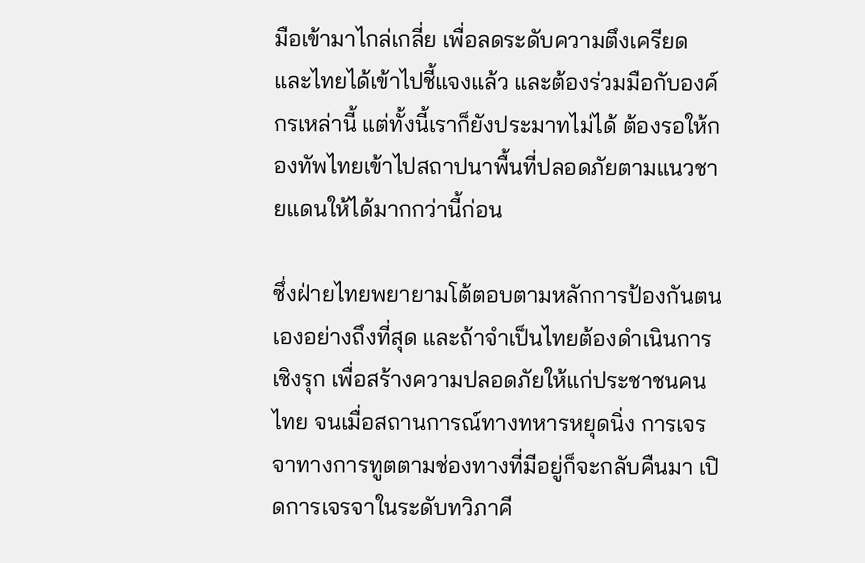มือเข้ามาไกล่เกลี่ย เพื่อลดระดับความตึงเครียด และไทยได้เข้าไปชี้แจงแล้ว และต้องร่วมมือกับองค์กรเหล่านี้ แต่ทั้งนี้เราก็ยังประมาทไม่ได้ ต้องรอให้กองทัพไทยเข้าไปสถาปนาพื้นที่ปลอดภัยตามแนวชายแดนให้ได้มากกว่านี้ก่อน

ซึ่งฝ่ายไทยพยายามโต้ตอบตามหลักการป้องกันตนเองอย่างถึงที่สุด และถ้าจำเป็นไทยต้องดำเนินการเชิงรุก เพื่อสร้างความปลอดภัยให้แก่ประชาชนคนไทย จนเมื่อสถานการณ์ทางทหารหยุดนิ่ง การเจรจาทางการทูตตามช่องทางที่มีอยู่ก็จะกลับคืนมา เปิดการเจรจาในระดับทวิภาคี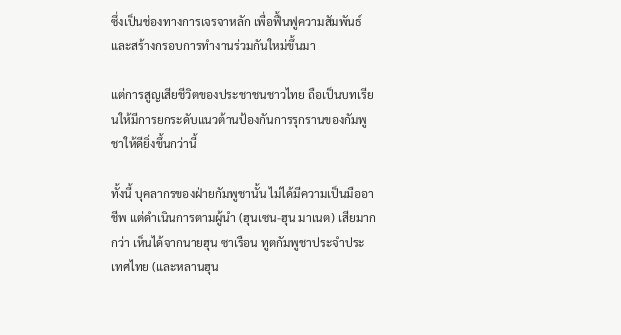ซึ่งเป็นช่องทางการเจรจาหลัก เพื่อฟื้นฟูความสัมพันธ์ และสร้างกรอบการทำงานร่วมกันใหม่ขึ้นมา

แต่การสูญเสียชีวิตของประชาชนชาวไทย ถือเป็นบทเรียนให้มีการยกระดับแนวต้านป้องกันการรุกรานของกัมพูชาให้ดียิ่งขึ้นกว่านี้

ทั้งนี้ บุคลากรของฝ่ายกัมพูชานั้น ไม่ได้มีความเป็นมืออาชีพ แต่ดำเนินการตามผู้นำ (ฮุนเซน-ฮุน มาเนต) เสียมากกว่า เห็นได้จากนายฮุน ซาเรือน ทูตกัมพูชาประจำประเทศไทย (และหลานฮุน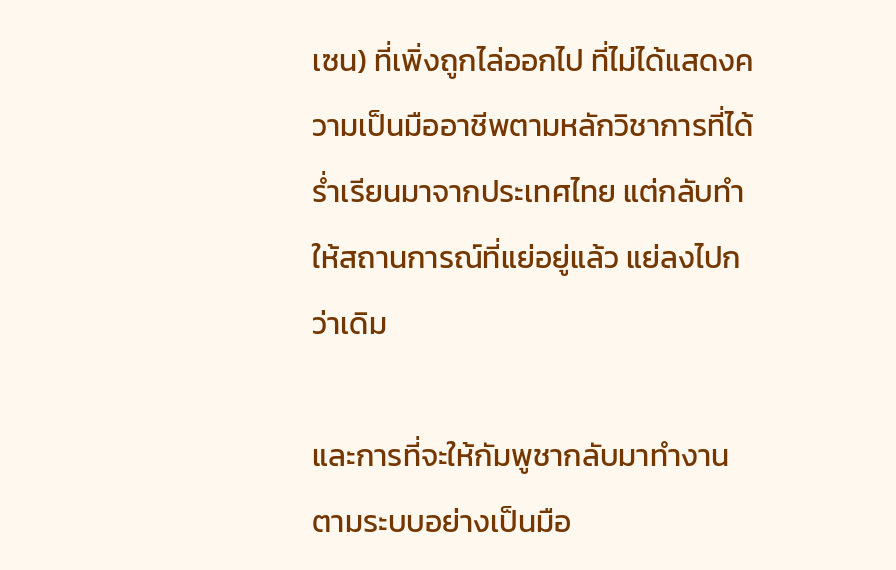เซน) ที่เพิ่งถูกไล่ออกไป ที่ไม่ได้แสดงความเป็นมืออาชีพตามหลักวิชาการที่ได้ร่ำเรียนมาจากประเทศไทย แต่กลับทำให้สถานการณ์ที่แย่อยู่แล้ว แย่ลงไปกว่าเดิม

และการที่จะให้กัมพูชากลับมาทำงานตามระบบอย่างเป็นมือ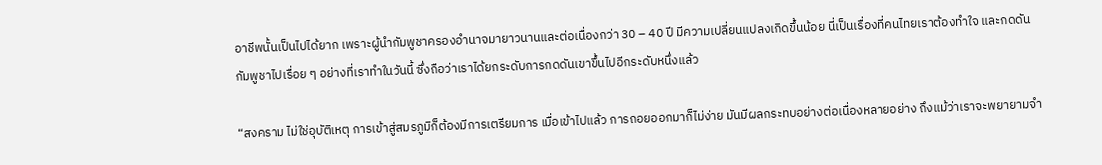อาชีพนั้นเป็นไปได้ยาก เพราะผู้นำกัมพูชาครองอำนาจมายาวนานและต่อเนื่องกว่า 30 – 40 ปี มีความเปลี่ยนแปลงเกิดขึ้นน้อย นี่เป็นเรื่องที่คนไทยเราต้องทำใจ และกดดันกัมพูชาไปเรื่อย ๆ อย่างที่เราทำในวันนี้ ซึ่งถือว่าเราได้ยกระดับการกดดันเขาขึ้นไปอีกระดับหนึ่งแล้ว

“สงคราม ไม่ใช่อุบัติเหตุ การเข้าสู่สมรภูมิก็ต้องมีการเตรียมการ เมื่อเข้าไปแล้ว การถอยออกมาก็ไม่ง่าย มันมีผลกระทบอย่างต่อเนื่องหลายอย่าง ถึงแม้ว่าเราจะพยายามจำ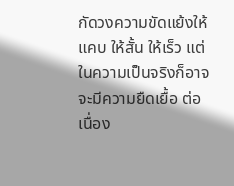กัดวงความขัดแย้งให้แคบ ให้สั้น ให้เร็ว แต่ในความเป็นจริงก็อาจจะมีความยืดเยื้อ ต่อเนื่อง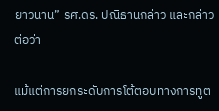ยาวนาน” รศ.ดร. ปณิธานกล่าว และกล่าวต่อว่า

แม้แต่การยกระดับการโต้ตอบทางการทูต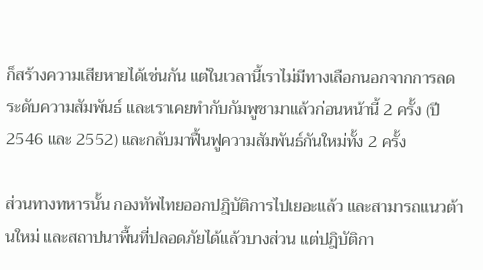ก็สร้างความเสียหายได้เช่นกัน แต่ในเวลานี้เราไม่มีทางเลือกนอกจากการลดระดับความสัมพันธ์ และเราเคยทำกับกัมพูชามาแล้วก่อนหน้านี้ 2 ครั้ง (ปี 2546 และ 2552) และกลับมาฟื้นฟูความสัมพันธ์กันใหม่ทั้ง 2 ครั้ง

ส่วนทางทหารนั้น กองทัพไทยออกปฎิบัติการไปเยอะแล้ว และสามารถแนวต้านใหม่ และสถาปนาพื้นที่ปลอดภัยได้แล้วบางส่วน แต่ปฎิบัติกา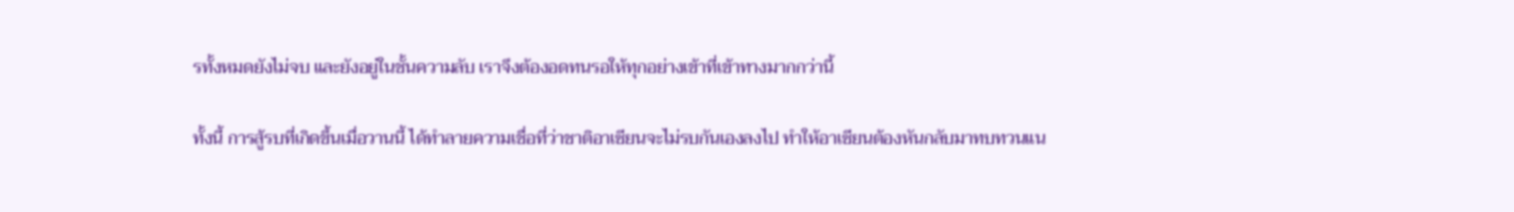รทั้งหมดยังไม่จบ และยังอยู่ในชั้นความลับ เราจึงต้องอดทนรอให้ทุกอย่างเข้าที่เข้าทางมากกว่านี้

ทั้งนี้ การสู้รบที่เกิดขึ้นเมื่อวานนี้ ได้ทำลายความเชื่อที่ว่าชาติอาเซียนจะไม่รบกันเองลงไป ทำให้อาเซียนต้องหันกลับมาทบทวนแน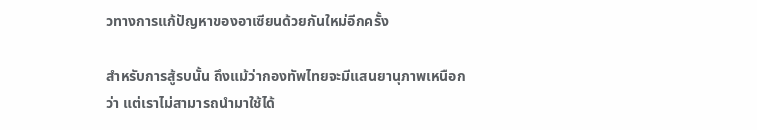วทางการแก้ปัญหาของอาเซียนด้วยกันใหม่อีกครั้ง

สำหรับการสู้รบนั้น ถึงแม้ว่ากองทัพไทยจะมีแสนยานุภาพเหนือกว่า แต่เราไม่สามารถนำมาใช้ได้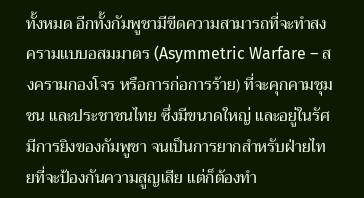ทั้งหมด อีกทั้งกัมพูชามีขีดความสามารถที่จะทำสงครามแบบอสมมาตร (Asymmetric Warfare – สงครามกองโจร หรือการก่อการร้าย) ที่จะคุกคามชุมชน และประชาชนไทย ซึ่งมีขนาดใหญ่ และอยู่ในรัศมีการยิงของกัมพูชา จนเป็นการยากสำหรับฝ่ายไทยที่จะป้องกันความสูญเสีย แต่ก็ต้องทำ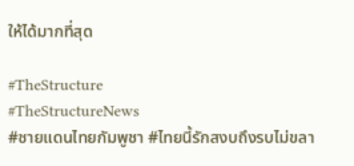ให้ได้มากที่สุด

#TheStructure
#TheStructureNews
#ชายแดนไทยกัมพูชา #ไทยนี้รักสงบถึงรบไม่ขลา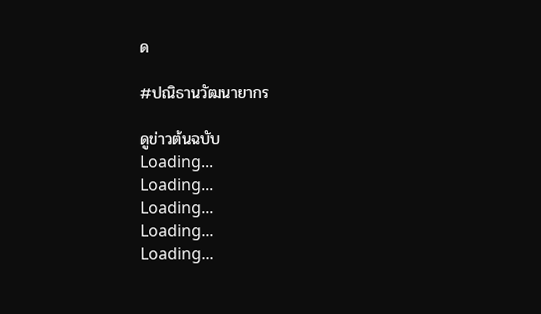ด

#ปณิธานวัฒนายากร

ดูข่าวต้นฉบับ
Loading...
Loading...
Loading...
Loading...
Loading...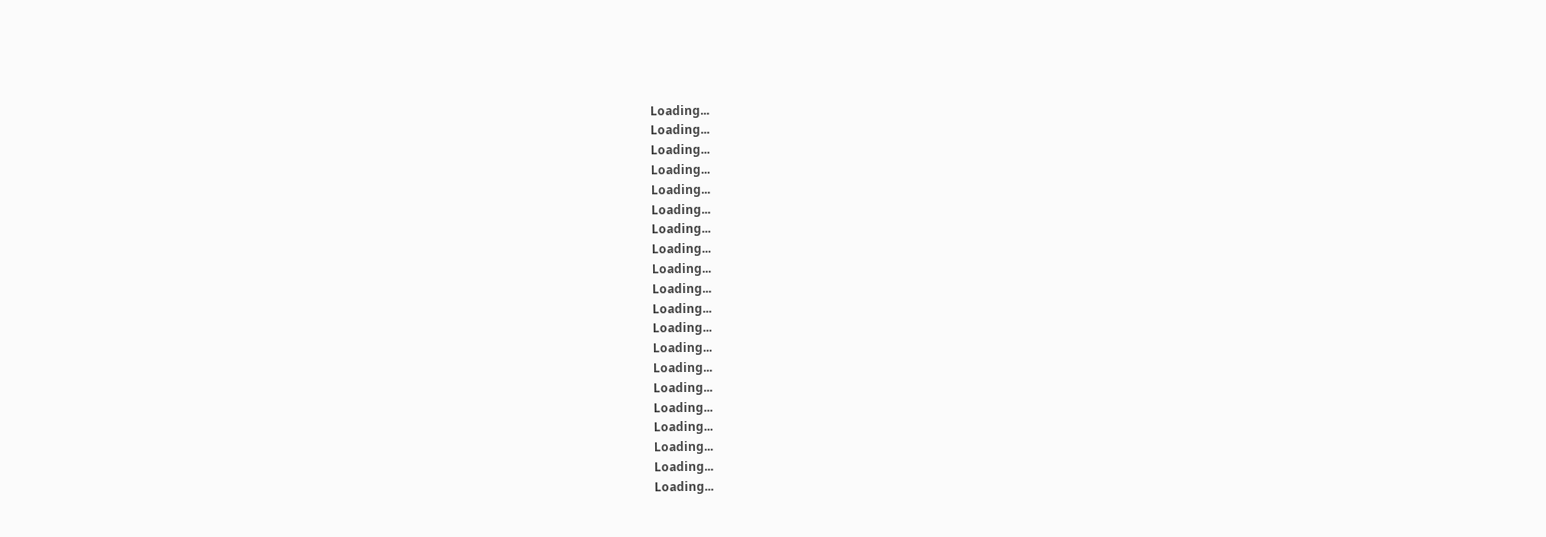Loading...
Loading...
Loading...
Loading...
Loading...
Loading...
Loading...
Loading...
Loading...
Loading...
Loading...
Loading...
Loading...
Loading...
Loading...
Loading...
Loading...
Loading...
Loading...
Loading...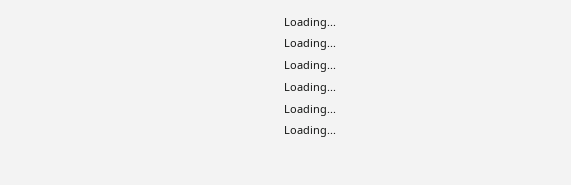Loading...
Loading...
Loading...
Loading...
Loading...
Loading...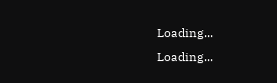Loading...
Loading...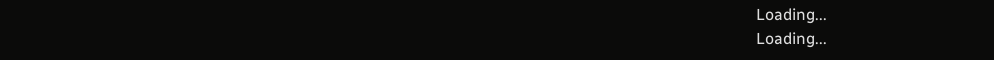Loading...
Loading...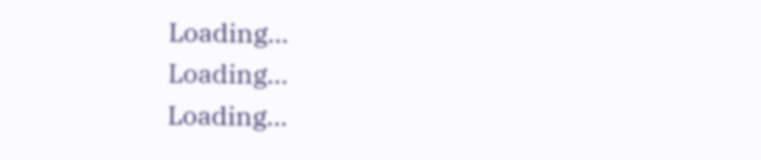Loading...
Loading...
Loading...